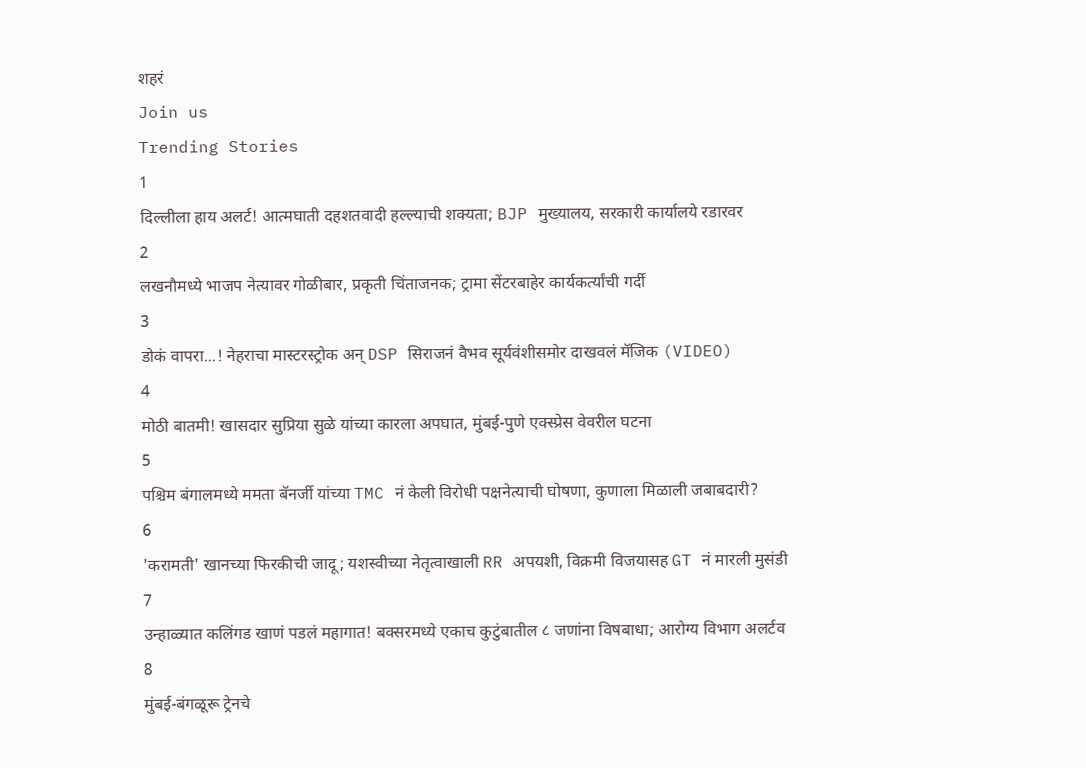शहरं
Join us
Trending Stories
1
दिल्लीला हाय अलर्ट! आत्मघाती दहशतवादी हल्ल्याची शक्यता; BJP मुख्यालय, सरकारी कार्यालये रडारवर
2
लखनौमध्ये भाजप नेत्यावर गोळीबार, प्रकृती चिंताजनक; ट्रामा सेंटरबाहेर कार्यकर्त्यांची गर्दी
3
डोकं वापरा...! नेहराचा मास्टरस्ट्रोक अन् DSP सिराजनं वैभव सूर्यवंशीसमोर दाखवलं मॅजिक (VIDEO)
4
मोठी बातमी! खासदार सुप्रिया सुळे यांच्या कारला अपघात, मुंबई-पुणे एक्स्प्रेस वेवरील घटना
5
पश्चिम बंगालमध्ये ममता बॅनर्जी यांच्या TMC नं केली विरोधी पक्षनेत्याची घोषणा, कुणाला मिळाली जबाबदारी?
6
'करामती' खानच्या फिरकीची जादू; यशस्वीच्या नेतृत्वाखाली RR अपयशी, विक्रमी विजयासह GT नं मारली मुसंडी
7
उन्हाळ्यात कलिंगड खाणं पडलं महागात! बक्सरमध्ये एकाच कुटुंबातील ८ जणांना विषबाधा; आरोग्य विभाग अलर्टव
8
मुंबई-बंगळूरू ट्रेनचे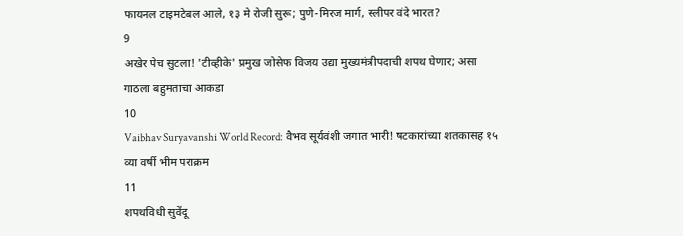फायनल टाइमटेबल आले, १३ मे रोजी सुरू; पुणे-मिरज मार्ग, स्लीपर वंदे भारत?
9
अखेर पेच सुटला! 'टीव्हीके' प्रमुख जोसेफ विजय उद्या मुख्यमंत्रीपदाची शपथ घेणार; असा गाठला बहुमताचा आकडा
10
Vaibhav Suryavanshi World Record: वैभव सूर्यवंशी जगात भारी! षटकारांच्या शतकासह १५ व्या वर्षी भीम पराक्रम
11
शपथविधी सुवेंदू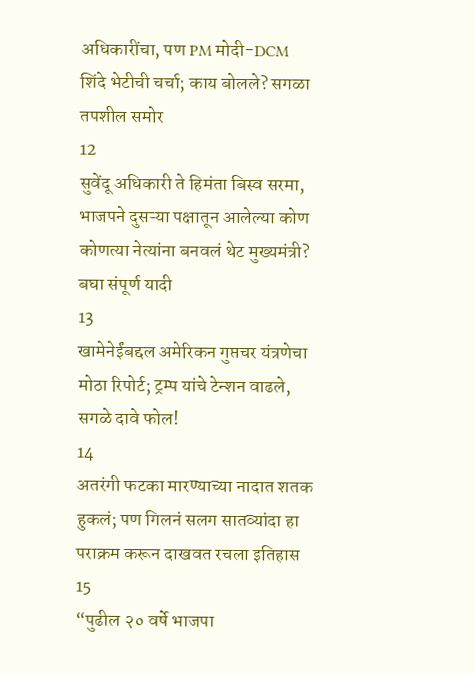अधिकारींचा, पण PM मोदी-DCM शिंदे भेटीची चर्चा; काय बोलले? सगळा तपशील समोर
12
सुवेंदू अधिकारी ते हिमंता बिस्व सरमा, भाजपने दुसऱ्या पक्षातून आलेल्या कोण कोणत्या नेत्यांना बनवलं थेट मुख्यमंत्री? बघा संपूर्ण यादी
13
खामेनेईंबद्दल अमेरिकन गुप्तचर यंत्रणेचा मोठा रिपोर्ट; ट्रम्प यांचे टेन्शन वाढले, सगळे दावे फोल!
14
अतरंगी फटका मारण्याच्या नादात शतक हुकलं; पण गिलनं सलग सातव्यांदा हा पराक्रम करून दाखवत रचला इतिहास
15
“पुढील २० वर्षे भाजपा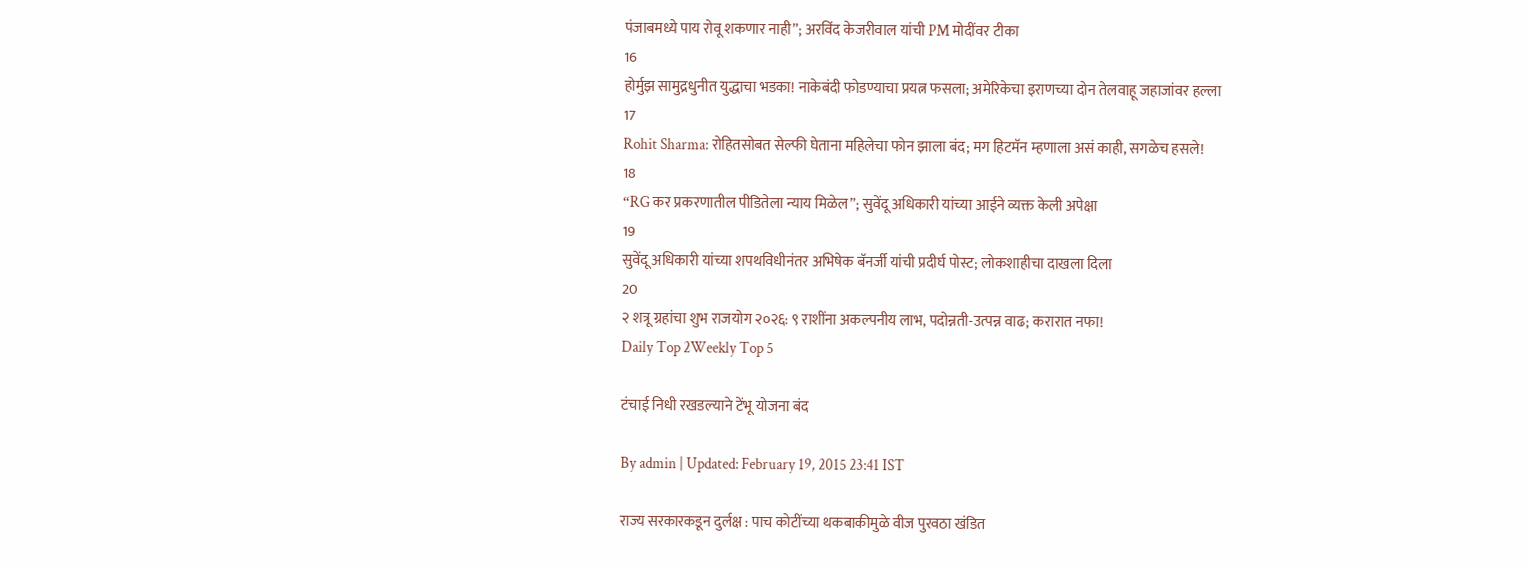पंजाबमध्ये पाय रोवू शकणार नाही”; अरविंद केजरीवाल यांची PM मोदींवर टीका
16
होर्मुझ सामुद्रधुनीत युद्धाचा भडका! नाकेबंदी फोडण्याचा प्रयत्न फसला; अमेरिकेचा इराणच्या दोन तेलवाहू जहाजांवर हल्ला
17
Rohit Sharma: रोहितसोबत सेल्फी घेताना महिलेचा फोन झाला बंद; मग हिटमॅन म्हणाला असं काही, सगळेच हसले!
18
“RG कर प्रकरणातील पीडितेला न्याय मिळेल”; सुवेंदू अधिकारी यांच्या आईने व्यक्त केली अपेक्षा
19
सुवेंदू अधिकारी यांच्या शपथविधीनंतर अभिषेक बॅनर्जी यांची प्रदीर्घ पोस्ट; लोकशाहीचा दाखला दिला
20
२ शत्रू ग्रहांचा शुभ राजयोग २०२६: ९ राशींना अकल्पनीय लाभ, पदोन्नती-उत्पन्न वाढ; करारात नफा!
Daily Top 2Weekly Top 5

टंचाई निधी रखडल्याने टेंभू योजना बंद

By admin | Updated: February 19, 2015 23:41 IST

राज्य सरकारकडून दुर्लक्ष : पाच कोटींच्या थकबाकीमुळे वीज पुरवठा खंडित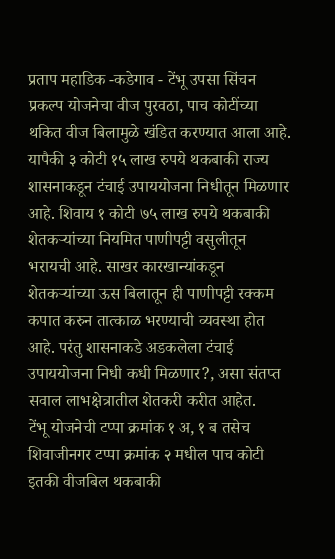प्रताप महाडिक -कडेगाव - टेंभू उपसा सिंचन प्रकल्प योजनेचा वीज पुरवठा, पाच कोटींच्या थकित वीज बिलामुळे खंडित करण्यात आला आहे. यापैकी ३ कोटी १५ लाख रुपये थकबाकी राज्य शासनाकडून टंचाई उपाययोजना निधीतून मिळणार आहे. शिवाय १ कोटी ७५ लाख रुपये थकबाकी शेतकऱ्यांच्या नियमित पाणीपट्टी वसुलीतून भरायची आहे. साखर कारखान्यांकडून शेतकऱ्यांच्या ऊस बिलातून ही पाणीपट्टी रक्कम कपात करुन तात्काळ भरण्याची व्यवस्था होत आहे. परंतु शासनाकडे अडकलेला टंचाई उपाययोजना निधी कधी मिळणार?, असा संतप्त सवाल लाभक्षेत्रातील शेतकरी करीत आहेत.
टेंभू योजनेची टप्पा क्रमांक १ अ, १ ब तसेच शिवाजीनगर टप्पा क्रमांक २ मधील पाच कोटी इतकी वीजबिल थकबाकी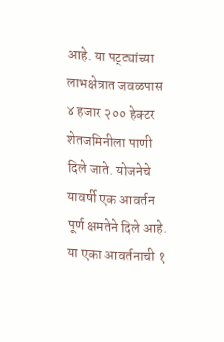आहे. या पट्ट्यांच्या लाभक्षेत्रात जवळपास ४ हजार २०० हेक्टर शेतजमिनीला पाणी दिले जाते. योजनेचे यावर्षी एक आवर्तन पूर्ण क्षमतेने दिले आहे. या एका आवर्तनाची १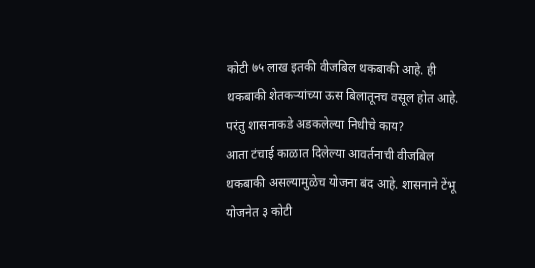कोटी ७५ लाख इतकी वीजबिल थकबाकी आहे. ही थकबाकी शेतकऱ्यांच्या ऊस बिलातूनच वसूल होत आहे. परंतु शासनाकडे अडकलेल्या निधीचे काय?
आता टंचाई काळात दिलेल्या आवर्तनाची वीजबिल थकबाकी असल्यामुळेच योजना बंद आहे. शासनाने टेंभू योजनेत ३ कोटी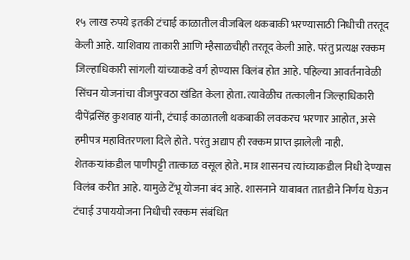१५ लाख रुपये इतकी टंचाई काळातील वीजबिल थकबाकी भरण्यासाठी निधीची तरतूद केली आहे. याशिवाय ताकारी आणि म्हैसाळचीही तरतूद केली आहे. परंतु प्रत्यक्ष रक्कम जिल्हाधिकारी सांगली यांच्याकडे वर्ग होण्यास विलंब होत आहे. पहिल्या आवर्तनावेळी सिंचन योजनांचा वीजपुरवठा खंडित केला होता. त्यावेळीच तत्कालीन जिल्हाधिकारी दीपेंद्रसिंह कुशवाह यांनी, टंचाई काळातली थकबाकी लवकरच भरणार आहोत, असे हमीपत्र महावितरणला दिले होते. परंतु अद्याप ही रक्कम प्राप्त झालेली नाही.
शेतकऱ्यांकडील पाणीपट्टी तात्काळ वसूल होते. मात्र शासनच त्यांच्याकडील निधी देण्यास विलंब करीत आहे. यामुळे टेंभू योजना बंद आहे. शासनाने याबाबत तातडीने निर्णय घेऊन टंचाई उपाययोजना निधीची रक्कम संबंधित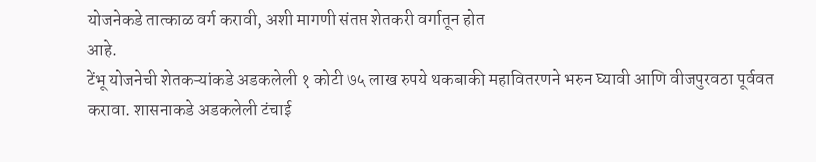योजनेकडे तात्काळ वर्ग करावी, अशी मागणी संतप्त शेतकरी वर्गातून होत
आहे.
टेंभू योजनेची शेतकऱ्यांकडे अडकलेली १ कोटी ७५ लाख रुपये थकबाकी महावितरणने भरुन घ्यावी आणि वीजपुरवठा पूर्ववत करावा. शासनाकडे अडकलेली टंचाई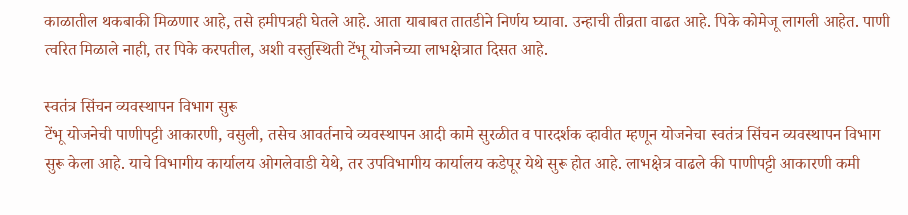काळातील थकबाकी मिळणार आहे, तसे हमीपत्रही घेतले आहे. आता याबाबत तातडीने निर्णय घ्यावा. उन्हाची तीव्रता वाढत आहे. पिके कोमेजू लागली आहेत. पाणी त्वरित मिळाले नाही, तर पिके करपतील, अशी वस्तुस्थिती टेंभू योजनेच्या लाभक्षेत्रात दिसत आहे.

स्वतंत्र सिंचन व्यवस्थापन विभाग सुरू
टेंभू योजनेची पाणीपट्टी आकारणी, वसुली, तसेच आवर्तनाचे व्यवस्थापन आदी कामे सुरळीत व पारदर्शक व्हावीत म्हणून योजनेचा स्वतंत्र सिंचन व्यवस्थापन विभाग सुरू केला आहे. याचे विभागीय कार्यालय ओगलेवाडी येथे, तर उपविभागीय कार्यालय कडेपूर येथे सुरू होत आहे. लाभक्षेत्र वाढले की पाणीपट्टी आकारणी कमी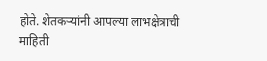होते. शेतकऱ्यांनी आपल्या लाभक्षेत्राची माहिती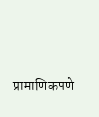प्रामाणिकपणे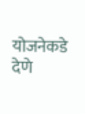योजनेकडे देणे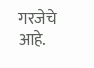गरजेचे आहे.